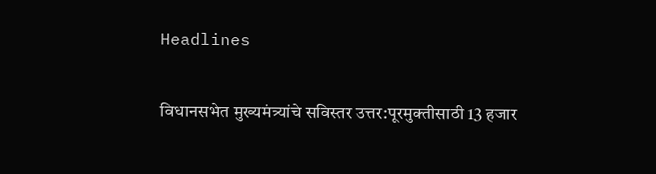Headlines

विधानसभेत मुख्यमंत्र्यांचे सविस्तर उत्तर:पूरमुक्तीसाठी 13 हजार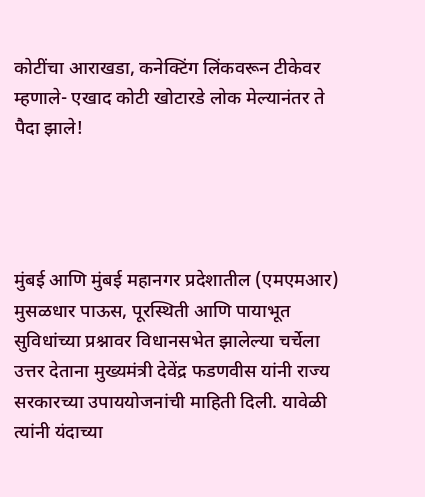कोटींचा आराखडा, कनेक्टिंग लिंकवरून टीकेवर म्हणाले- एखाद कोटी खोटारडे लोक मेल्यानंतर ते पैदा झाले!




मुंबई आणि मुंबई महानगर प्रदेशातील (एमएमआर) मुसळधार पाऊस, पूरस्थिती आणि पायाभूत सुविधांच्या प्रश्नावर विधानसभेत झालेल्या चर्चेला उत्तर देताना मुख्यमंत्री देवेंद्र फडणवीस यांनी राज्य सरकारच्या उपाययोजनांची माहिती दिली. यावेळी त्यांनी यंदाच्या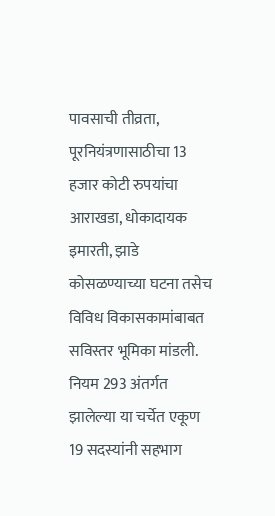पावसाची तीव्रता, पूरनियंत्रणासाठीचा 13 हजार कोटी रुपयांचा आराखडा, धोकादायक इमारती, झाडे कोसळण्याच्या घटना तसेच विविध विकासकामांबाबत सविस्तर भूमिका मांडली. नियम 293 अंतर्गत झालेल्या या चर्चेत एकूण 19 सदस्यांनी सहभाग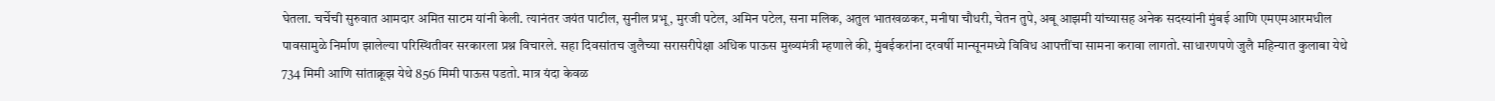घेतला. चर्चेची सुरुवात आमदार अमित साटम यांनी केली. त्यानंतर जयंत पाटील, सुनील प्रभू, मुरजी पटेल, अमिन पटेल, सना मलिक, अतुल भातखळकर, मनीषा चौधरी, चेतन तुपे, अबू आझमी यांच्यासह अनेक सदस्यांनी मुंबई आणि एमएमआरमधील पावसामुळे निर्माण झालेल्या परिस्थितीवर सरकारला प्रश्न विचारले. सहा दिवसांतच जुलैच्या सरासरीपेक्षा अधिक पाऊस मुख्यमंत्री म्हणाले की, मुंबईकरांना दरवर्षी मान्सूनमध्ये विविध आपत्तींचा सामना करावा लागतो. साधारणपणे जुलै महिन्यात कुलाबा येथे 734 मिमी आणि सांताक्रूझ येथे 856 मिमी पाऊस पडतो. मात्र यंदा केवळ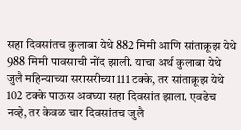सहा दिवसांतच कुलाबा येथे 882 मिमी आणि सांताक्रूझ येथे 988 मिमी पावसाची नोंद झाली. याचा अर्थ कुलाबा येथे जुलै महिन्याच्या सरासरीच्या 111 टक्के, तर सांताक्रूझ येथे 102 टक्के पाऊस अवघ्या सहा दिवसांत झाला. एवढेच नव्हे, तर केवळ चार दिवसांतच जुलै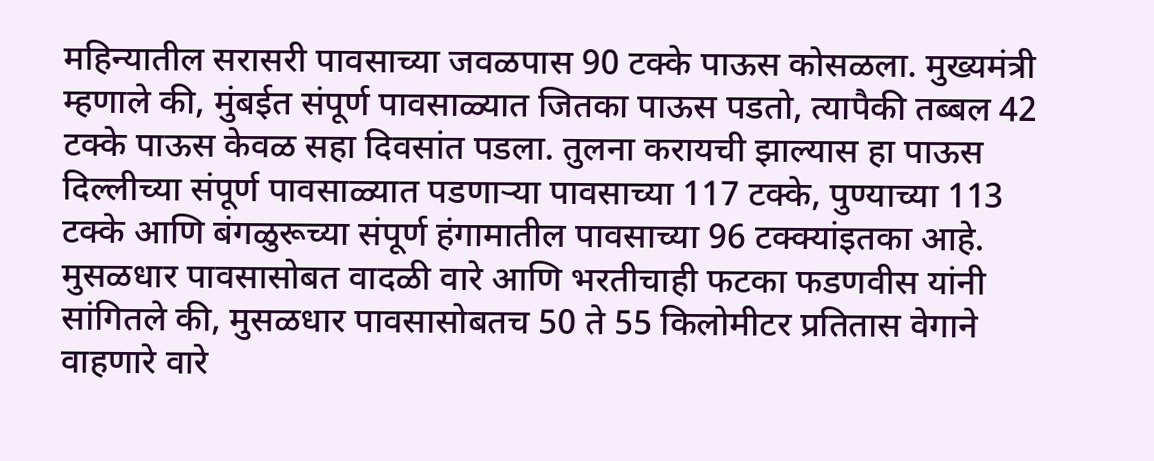महिन्यातील सरासरी पावसाच्या जवळपास 90 टक्के पाऊस कोसळला. मुख्यमंत्री म्हणाले की, मुंबईत संपूर्ण पावसाळ्यात जितका पाऊस पडतो, त्यापैकी तब्बल 42 टक्के पाऊस केवळ सहा दिवसांत पडला. तुलना करायची झाल्यास हा पाऊस दिल्लीच्या संपूर्ण पावसाळ्यात पडणाऱ्या पावसाच्या 117 टक्के, पुण्याच्या 113 टक्के आणि बंगळुरूच्या संपूर्ण हंगामातील पावसाच्या 96 टक्क्यांइतका आहे. मुसळधार पावसासोबत वादळी वारे आणि भरतीचाही फटका फडणवीस यांनी सांगितले की, मुसळधार पावसासोबतच 50 ते 55 किलोमीटर प्रतितास वेगाने वाहणारे वारे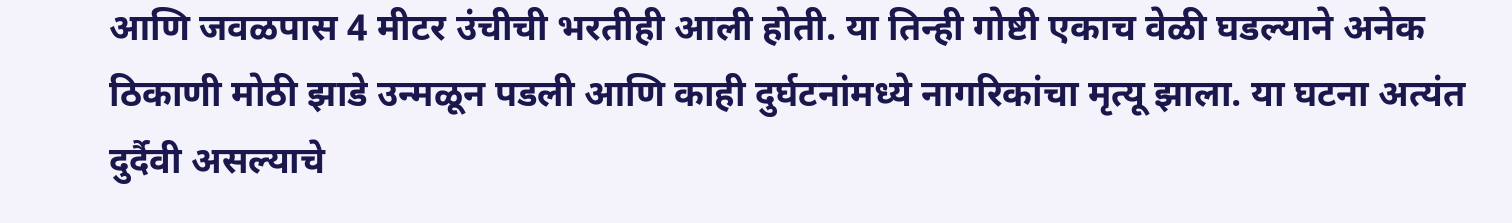आणि जवळपास 4 मीटर उंचीची भरतीही आली होती. या तिन्ही गोष्टी एकाच वेळी घडल्याने अनेक ठिकाणी मोठी झाडे उन्मळून पडली आणि काही दुर्घटनांमध्ये नागरिकांचा मृत्यू झाला. या घटना अत्यंत दुर्दैवी असल्याचे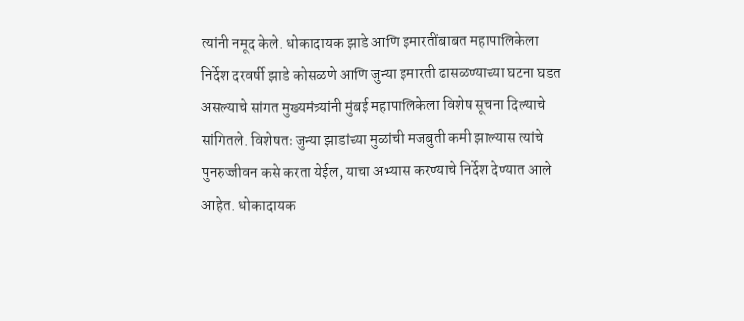त्यांनी नमूद केले. धोकादायक झाडे आणि इमारतींबाबत महापालिकेला निर्देश दरवर्षी झाडे कोसळणे आणि जुन्या इमारती ढासळण्याच्या घटना घडत असल्याचे सांगत मुख्यमंत्र्यांनी मुंबई महापालिकेला विशेष सूचना दिल्याचे सांगितले. विशेषतः जुन्या झाडांच्या मुळांची मजबुती कमी झाल्यास त्यांचे पुनरुज्जीवन कसे करता येईल, याचा अभ्यास करण्याचे निर्देश देण्यात आले आहेत. धोकादायक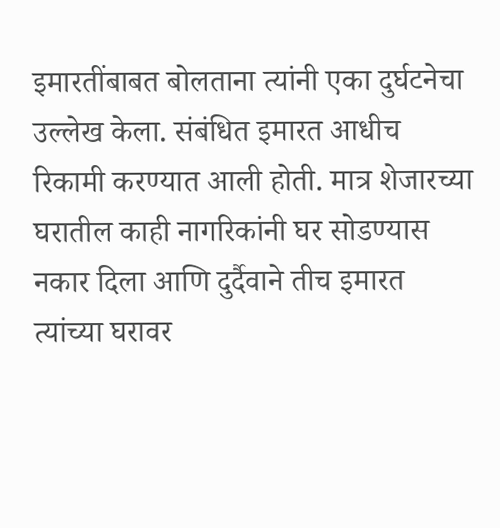इमारतींबाबत बोलताना त्यांनी एका दुर्घटनेचा उल्लेख केला. संबंधित इमारत आधीच रिकामी करण्यात आली होती. मात्र शेजारच्या घरातील काही नागरिकांनी घर सोडण्यास नकार दिला आणि दुर्दैवाने तीच इमारत त्यांच्या घरावर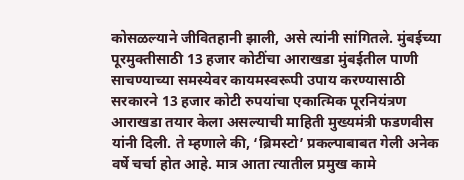कोसळल्याने जीवितहानी झाली, असे त्यांनी सांगितले. मुंबईच्या पूरमुक्तीसाठी 13 हजार कोटींचा आराखडा मुंबईतील पाणी साचण्याच्या समस्येवर कायमस्वरूपी उपाय करण्यासाठी सरकारने 13 हजार कोटी रुपयांचा एकात्मिक पूरनियंत्रण आराखडा तयार केला असल्याची माहिती मुख्यमंत्री फडणवीस यांनी दिली. ते म्हणाले की, ‘ब्रिमस्टो’ प्रकल्पाबाबत गेली अनेक वर्षे चर्चा होत आहे. मात्र आता त्यातील प्रमुख कामे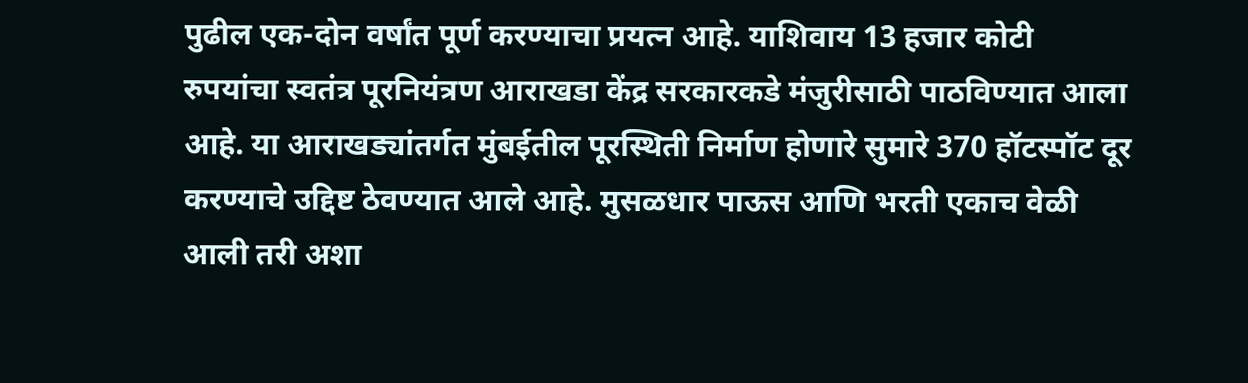पुढील एक-दोन वर्षांत पूर्ण करण्याचा प्रयत्न आहे. याशिवाय 13 हजार कोटी रुपयांचा स्वतंत्र पूरनियंत्रण आराखडा केंद्र सरकारकडे मंजुरीसाठी पाठविण्यात आला आहे. या आराखड्यांतर्गत मुंबईतील पूरस्थिती निर्माण होणारे सुमारे 370 हॉटस्पॉट दूर करण्याचे उद्दिष्ट ठेवण्यात आले आहे. मुसळधार पाऊस आणि भरती एकाच वेळी आली तरी अशा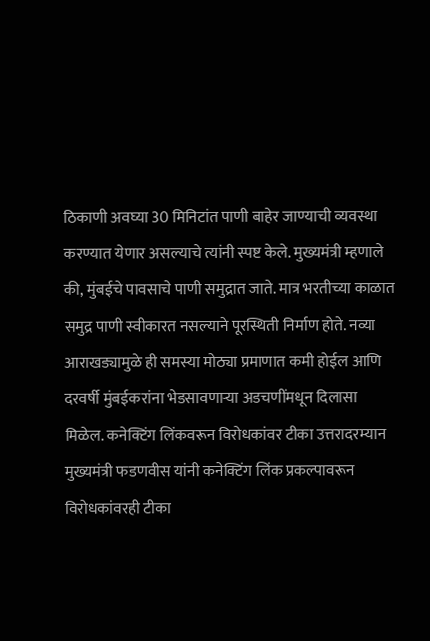ठिकाणी अवघ्या 30 मिनिटांत पाणी बाहेर जाण्याची व्यवस्था करण्यात येणार असल्याचे त्यांनी स्पष्ट केले. मुख्यमंत्री म्हणाले की, मुंबईचे पावसाचे पाणी समुद्रात जाते. मात्र भरतीच्या काळात समुद्र पाणी स्वीकारत नसल्याने पूरस्थिती निर्माण होते. नव्या आराखड्यामुळे ही समस्या मोठ्या प्रमाणात कमी होईल आणि दरवर्षी मुंबईकरांना भेडसावणाऱ्या अडचणींमधून दिलासा मिळेल. कनेक्टिंग लिंकवरून विरोधकांवर टीका उत्तरादरम्यान मुख्यमंत्री फडणवीस यांनी कनेक्टिंग लिंक प्रकल्पावरून विरोधकांवरही टीका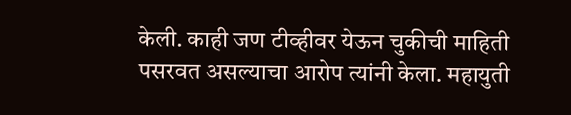केली. काही जण टीव्हीवर येऊन चुकीची माहिती पसरवत असल्याचा आरोप त्यांनी केला. महायुती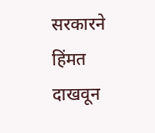सरकारने हिंमत दाखवून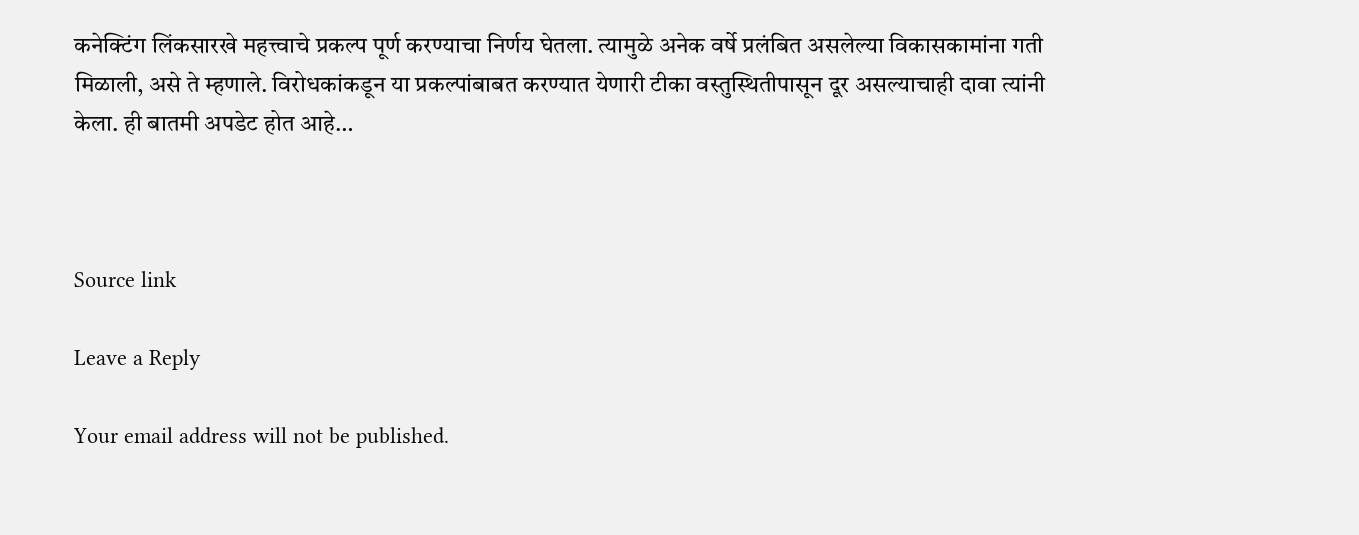कनेक्टिंग लिंकसारखे महत्त्वाचे प्रकल्प पूर्ण करण्याचा निर्णय घेतला. त्यामुळे अनेक वर्षे प्रलंबित असलेल्या विकासकामांना गती मिळाली, असे ते म्हणाले. विरोधकांकडून या प्रकल्पांबाबत करण्यात येणारी टीका वस्तुस्थितीपासून दूर असल्याचाही दावा त्यांनी केला. ही बातमी अपडेट होत आहे…



Source link

Leave a Reply

Your email address will not be published.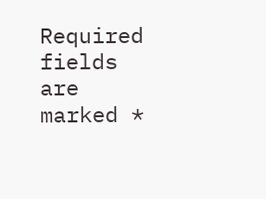Required fields are marked *